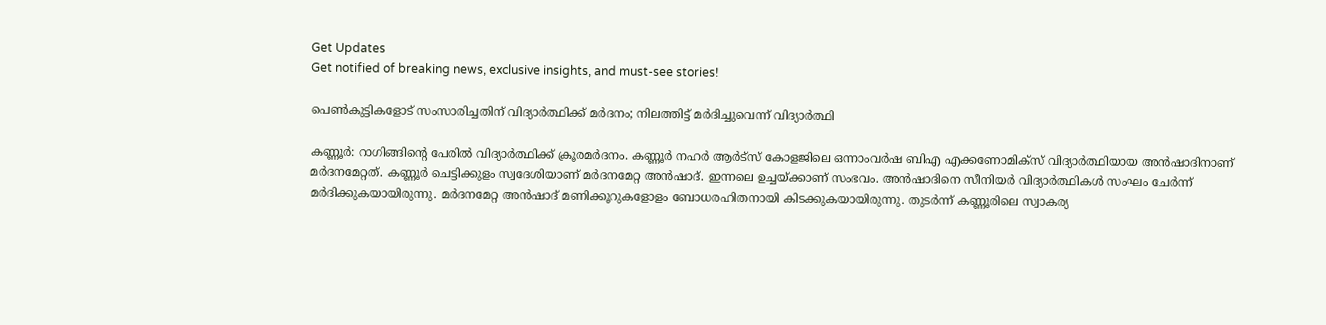Get Updates
Get notified of breaking news, exclusive insights, and must-see stories!

പെണ്‍കുട്ടികളോട് സംസാരിച്ചതിന് വിദ്യാര്‍ത്ഥിക്ക് മര്‍ദനം; നിലത്തിട്ട് മര്‍ദിച്ചുവെന്ന് വിദ്യാര്‍ത്ഥി

കണ്ണൂര്‍: റാഗിങ്ങിന്റെ പേരില്‍ വിദ്യാര്‍ത്ഥിക്ക് ക്രൂരമര്‍ദനം. കണ്ണൂര്‍ നഹര്‍ ആര്‍ട്‌സ് കോളജിലെ ഒന്നാംവര്‍ഷ ബിഎ എക്കണോമിക്‌സ് വിദ്യാര്‍ത്ഥിയായ അന്‍ഷാദിനാണ് മര്‍ദനമേറ്റത്. കണ്ണൂര്‍ ചെട്ടിക്കുളം സ്വദേശിയാണ് മര്‍ദനമേറ്റ അന്‍ഷാദ്. ഇന്നലെ ഉച്ചയ്ക്കാണ് സംഭവം. അന്‍ഷാദിനെ സീനിയര്‍ വിദ്യാര്‍ത്ഥികള്‍ സംഘം ചേര്‍ന്ന് മര്‍ദിക്കുകയായിരുന്നു. മര്‍ദനമേറ്റ അന്‍ഷാദ് മണിക്കൂറുകളോളം ബോധരഹിതനായി കിടക്കുകയായിരുന്നു. തുടര്‍ന്ന് കണ്ണൂരിലെ സ്വാകര്യ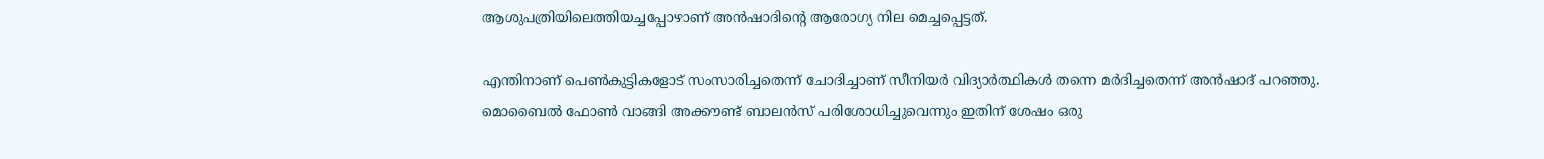ആശുപത്രിയിലെത്തിയച്ചപ്പോഴാണ് അന്‍ഷാദിന്റെ ആരോഗ്യ നില മെച്ചപ്പെട്ടത്.

എന്തിനാണ് പെണ്‍കുട്ടികളോട് സംസാരിച്ചതെന്ന് ചോദിച്ചാണ് സീനിയര്‍ വിദ്യാര്‍ത്ഥികള്‍ തന്നെ മര്‍ദിച്ചതെന്ന് അന്‍ഷാദ് പറഞ്ഞു. മൊബൈല്‍ ഫോണ്‍ വാങ്ങി അക്കൗണ്ട് ബാലന്‍സ് പരിശോധിച്ചുവെന്നും ഇതിന് ശേഷം ഒരു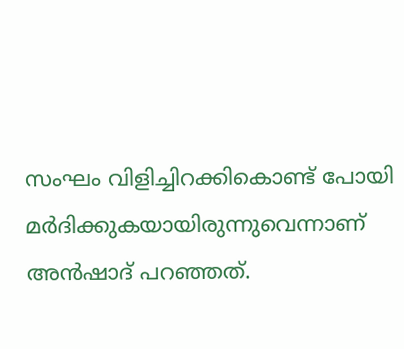സംഘം വിളിച്ചിറക്കികൊണ്ട് പോയി മര്‍ദിക്കുകയായിരുന്നുവെന്നാണ് അന്‍ഷാദ് പറഞ്ഞത്.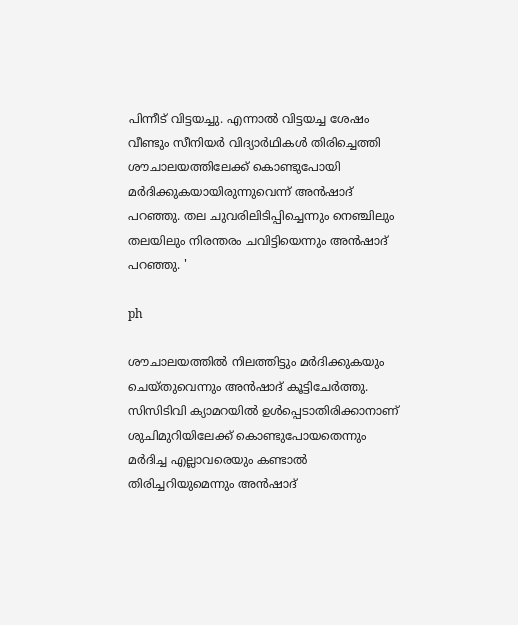പിന്നീട് വിട്ടയച്ചു. എന്നാല്‍ വിട്ടയച്ച ശേഷം വീണ്ടും സീനിയര്‍ വിദ്യാര്‍ഥികള്‍ തിരിച്ചെത്തി ശൗചാലയത്തിലേക്ക് കൊണ്ടുപോയി മര്‍ദിക്കുകയായിരുന്നുവെന്ന് അന്‍ഷാദ് പറഞ്ഞു. തല ചുവരിലിടിപ്പിച്ചെന്നും നെഞ്ചിലും തലയിലും നിരന്തരം ചവിട്ടിയെന്നും അന്‍ഷാദ് പറഞ്ഞു. '

ph

ശൗചാലയത്തില്‍ നിലത്തിട്ടും മര്‍ദിക്കുകയും ചെയ്തുവെന്നും അന്‍ഷാദ് കൂട്ടിചേര്‍ത്തു. സിസിടിവി ക്യാമറയില്‍ ഉള്‍പ്പെടാതിരിക്കാനാണ് ശുചിമുറിയിലേക്ക് കൊണ്ടുപോയതെന്നും മര്‍ദിച്ച എല്ലാവരെയും കണ്ടാല്‍ തിരിച്ചറിയുമെന്നും അന്‍ഷാദ്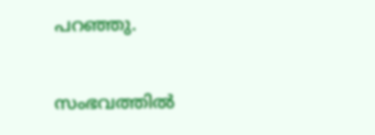പറഞ്ഞു.

സംഭവത്തില്‍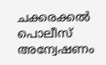ചക്കരക്കല്‍ പൊലീസ് അന്വേഷണം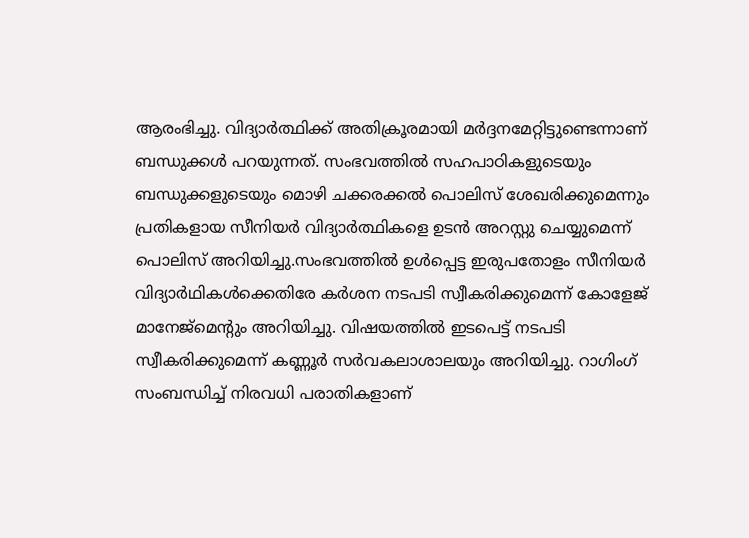ആരംഭിച്ചു. വിദ്യാര്‍ത്ഥിക്ക് അതിക്രൂരമായി മര്‍ദ്ദനമേറ്റിട്ടുണ്ടെന്നാണ് ബന്ധുക്കള്‍ പറയുന്നത്. സംഭവത്തില്‍ സഹപാഠികളുടെയും ബന്ധുക്കളുടെയും മൊഴി ചക്കരക്കല്‍ പൊലിസ് ശേഖരിക്കുമെന്നും പ്രതികളായ സീനിയര്‍ വിദ്യാര്‍ത്ഥികളെ ഉടന്‍ അറസ്റ്റു ചെയ്യുമെന്ന് പൊലിസ് അറിയിച്ചു.സംഭവത്തില്‍ ഉള്‍പ്പെട്ട ഇരുപതോളം സീനിയര്‍ വിദ്യാര്‍ഥികള്‍ക്കെതിരേ കര്‍ശന നടപടി സ്വീകരിക്കുമെന്ന് കോളേജ് മാനേജ്മെന്റും അറിയിച്ചു. വിഷയത്തില്‍ ഇടപെട്ട് നടപടി സ്വീകരിക്കുമെന്ന് കണ്ണൂര്‍ സര്‍വകലാശാലയും അറിയിച്ചു. റാഗിംഗ് സംബന്ധിച്ച് നിരവധി പരാതികളാണ്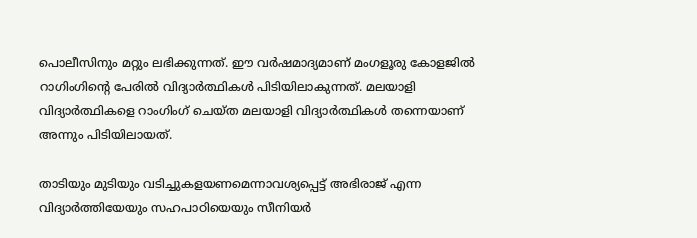പൊലീസിനും മറ്റും ലഭിക്കുന്നത്. ഈ വര്‍ഷമാദ്യമാണ് മംഗളൂരു കോളജില്‍ റാഗിംഗിന്റെ പേരില്‍ വിദ്യാര്‍ത്ഥികള്‍ പിടിയിലാകുന്നത്. മലയാളി വിദ്യാര്‍ത്ഥികളെ റാംഗിംഗ് ചെയ്ത മലയാളി വിദ്യാര്‍ത്ഥികള്‍ തന്നെയാണ് അന്നും പിടിയിലായത്.

താടിയും മുടിയും വടിച്ചുകളയണമെന്നാവശ്യപ്പെട്ട് അഭിരാജ് എന്ന വിദ്യാര്‍ത്തിയേയും സഹപാഠിയെയും സീനിയര്‍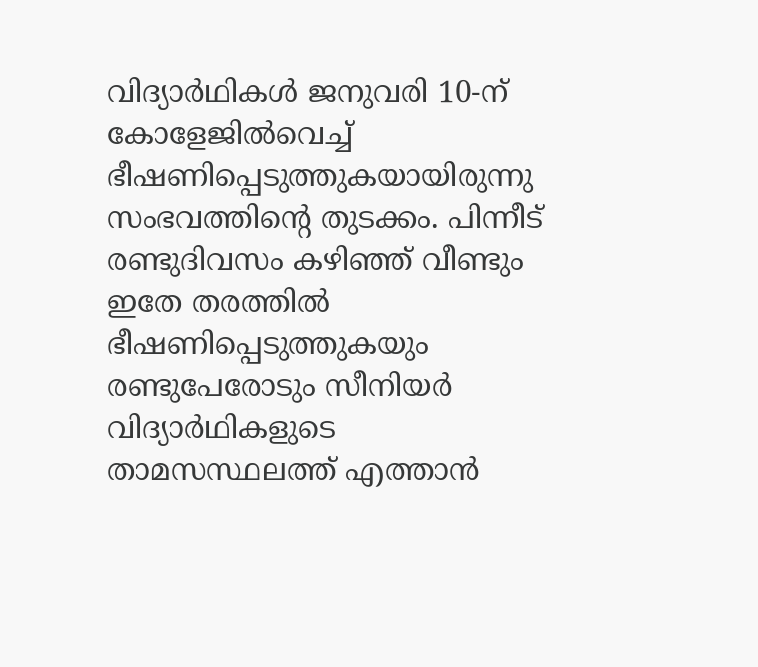വിദ്യാര്‍ഥികള്‍ ജനുവരി 10-ന് കോളേജില്‍വെച്ച് ഭീഷണിപ്പെടുത്തുകയായിരുന്നു സംഭവത്തിന്റെ തുടക്കം. പിന്നീട് രണ്ടുദിവസം കഴിഞ്ഞ് വീണ്ടും ഇതേ തരത്തില്‍ ഭീഷണിപ്പെടുത്തുകയും രണ്ടുപേരോടും സീനിയര്‍ വിദ്യാര്‍ഥികളുടെ താമസസ്ഥലത്ത് എത്താന്‍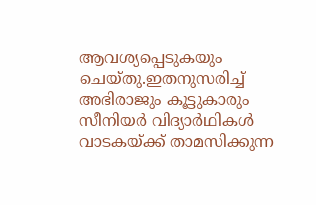ആവശ്യപ്പെടുകയും ചെയ്തു.ഇതനുസരിച്ച് അഭിരാജും കൂട്ടുകാരും സീനിയര്‍ വിദ്യാര്‍ഥികള്‍ വാടകയ്ക്ക് താമസിക്കുന്ന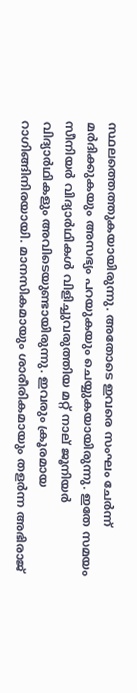സ്ഥലത്തെത്തുകയായിരുന്നു. അതോടെ ഇവരെ സംഘം ചേര്‍ന്ന് മര്‍ദിക്കുകയും അസഭ്യം പറയുകയും ചെയ്യുകയായിരുന്നു. ഇതേ സമയം സീനിയര്‍ വിദ്യാര്‍ഥികള്‍ വിളിച്ചുവരുത്തിയ മറ്റ് നാല് ജൂനിയര്‍ വിദ്യാര്‍ഥികളും അവിടെയുണ്ടായിരുന്നു. ഇവരും ക്രൂരമായ റാഗിങ്ങിനിരയായി. മാനസികമായും ശാരീരികമായും തളര്‍ന്ന അഭിരാജ്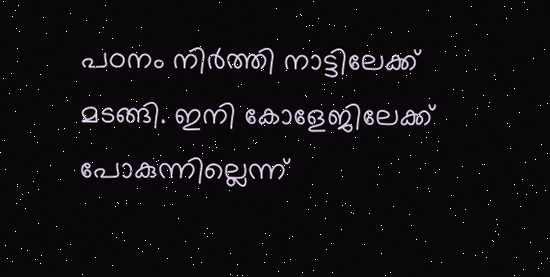പഠനം നിര്‍ത്തി നാട്ടിലേക്ക് മടങ്ങി. ഇനി കോളേജിലേക്ക് പോകുന്നില്ലെന്ന്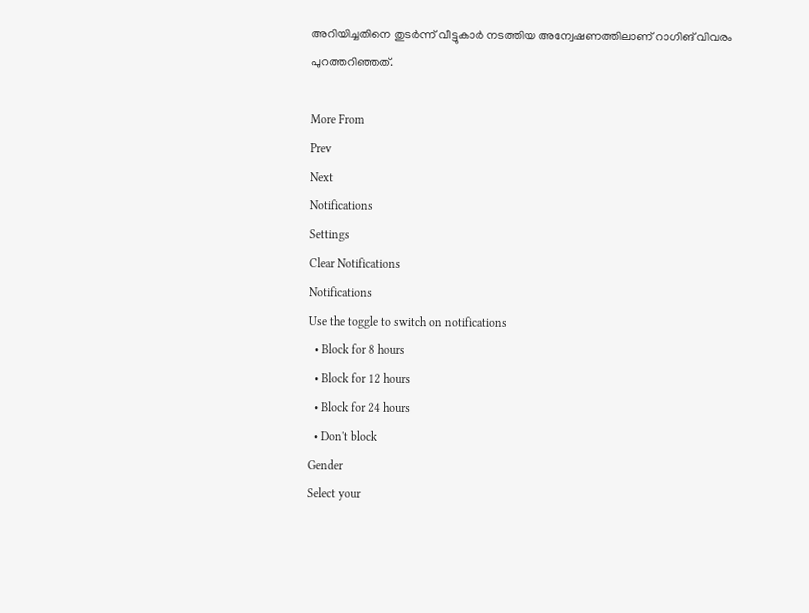അറിയിച്ചതിനെ തുടര്‍ന്ന് വീട്ടുകാര്‍ നടത്തിയ അന്വേഷണത്തിലാണ് റാഗിങ് വിവരം പുറത്തറിഞ്ഞത്.

More From
Prev
Next
Notifications
Settings
Clear Notifications
Notifications
Use the toggle to switch on notifications
  • Block for 8 hours
  • Block for 12 hours
  • Block for 24 hours
  • Don't block
Gender
Select your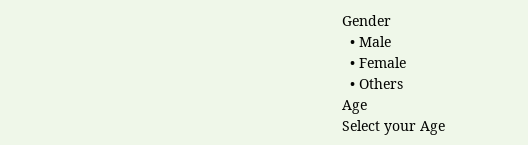Gender
  • Male
  • Female
  • Others
Age
Select your Age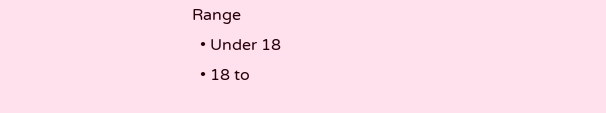Range
  • Under 18
  • 18 to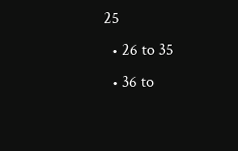25
  • 26 to 35
  • 36 to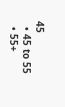45
  • 45 to 55
  • 55+